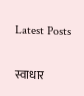Latest Posts

स्वाधार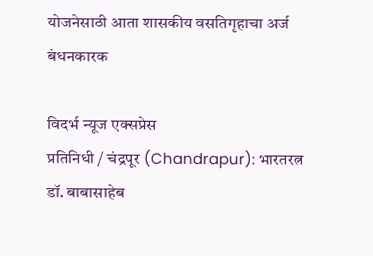योजनेसाठी आता शासकीय वसतिगृहाचा अर्ज बंधनकारक

विदर्भ न्यूज एक्सप्रेस
प्रतिनिधी / चंद्रपूर (Chandrapur): भारतरत्न  डॉ. बाबासाहेब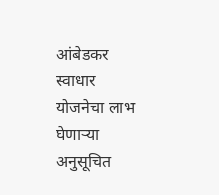आंबेडकर स्वाधार योजनेचा लाभ घेणाऱ्या  अनुसूचित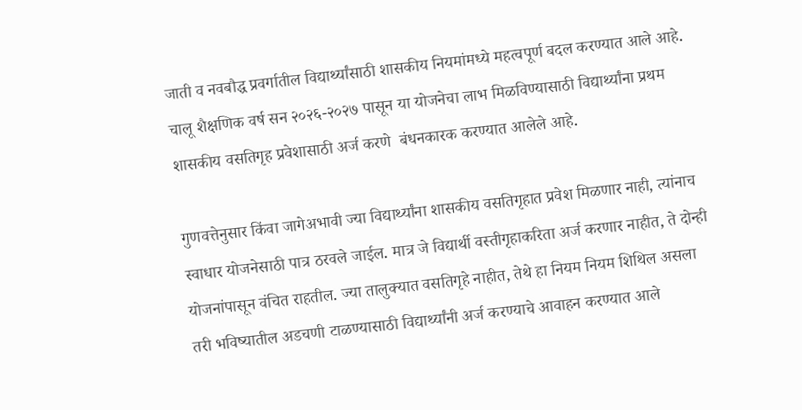जाती व नवबौद्ध प्रवर्गातील विद्यार्थ्यांसाठी शासकीय नियमांमध्ये महत्वपूर्ण बदल करण्यात आले आहे. चालू शैक्षणिक वर्ष सन २०२६-२०२७ पासून या योजनेचा लाभ मिळविण्यासाठी विद्यार्थ्यांना प्रथम शासकीय वसतिगृह प्रवेशासाठी अर्ज करणे  बंधनकारक करण्यात आलेले आहे.

गुणवत्तेनुसार किंवा जागेअभावी ज्या विद्यार्थ्यांना शासकीय वसतिगृहात प्रवेश मिळणार नाही, त्यांनाच स्वाधार योजनेसाठी पात्र ठरवले जाईल. मात्र जे विद्यार्थी वस्तीगृहाकरिता अर्ज करणार नाहीत, ते दोन्ही योजनांपासून वंचित राहतील. ज्या तालुक्यात वसतिगृहे नाहीत, तेथे हा नियम नियम शिथिल असला तरी भविष्यातील अडचणी टाळण्यासाठी विद्यार्थ्यांनी अर्ज करण्याचे आवाहन करण्यात आले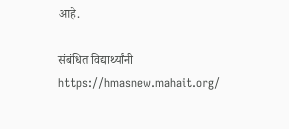आहे.

संबंधित विद्यार्थ्यांनी https://hmasnew.mahait.org/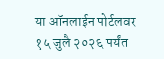या ऑनलाईन पोर्टलवर १५ जुलै २०२६ पर्यंत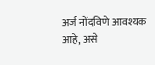अर्ज नोंदविणे आवश्यक आहे, असे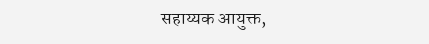सहाय्यक आयुक्त,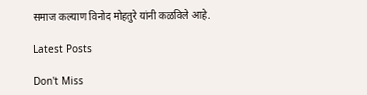समाज कल्याण विनोद मोहतुरे यांनी कळविले आहे.

Latest Posts

Don't Miss